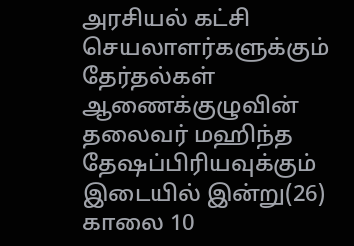அரசியல் கட்சி செயலாளர்களுக்கும் தேர்தல்கள் ஆணைக்குழுவின் தலைவர் மஹிந்த தேஷப்பிரியவுக்கும் இடையில் இன்று(26) காலை 10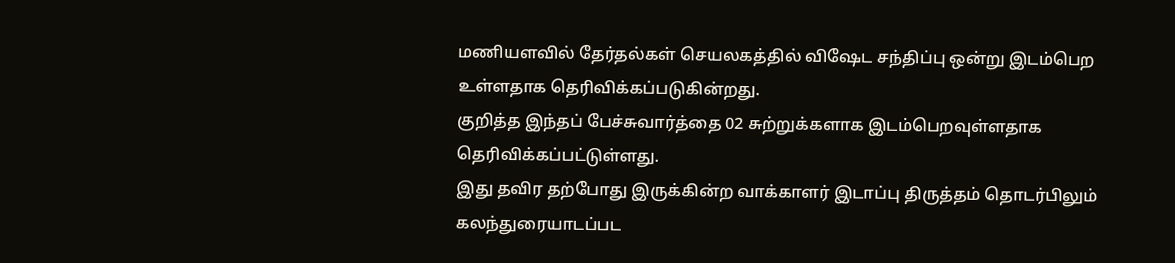மணியளவில் தேர்தல்கள் செயலகத்தில் விஷேட சந்திப்பு ஒன்று இடம்பெற உள்ளதாக தெரிவிக்கப்படுகின்றது.
குறித்த இந்தப் பேச்சுவார்த்தை 02 சுற்றுக்களாக இடம்பெறவுள்ளதாக தெரிவிக்கப்பட்டுள்ளது.
இது தவிர தற்போது இருக்கின்ற வாக்காளர் இடாப்பு திருத்தம் தொடர்பிலும் கலந்துரையாடப்பட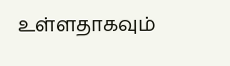உள்ளதாகவும்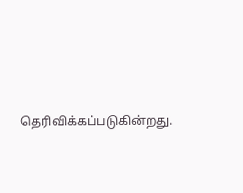தெரிவிக்கப்படுகின்றது.